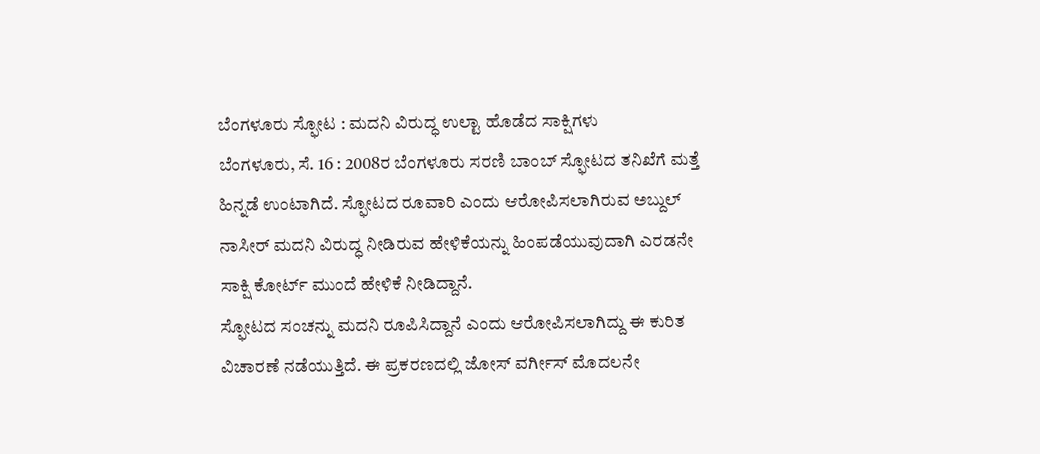ಬೆಂಗಳೂರು ಸ್ಫೋಟ : ಮದನಿ ವಿರುದ್ಧ ಉಲ್ಟಾ ಹೊಡೆದ ಸಾಕ್ಷಿಗಳು
ಬೆಂಗಳೂರು, ಸೆ. 16 : 2008ರ ಬೆಂಗಳೂರು ಸರಣಿ ಬಾಂಬ್ ಸ್ಫೋಟದ ತನಿಖೆಗೆ ಮತ್ತೆ ಹಿನ್ನಡೆ ಉಂಟಾಗಿದೆ. ಸ್ಫೋಟದ ರೂವಾರಿ ಎಂದು ಆರೋಪಿಸಲಾಗಿರುವ ಅಬ್ದುಲ್ ನಾಸೀರ್ ಮದನಿ ವಿರುದ್ಧ ನೀಡಿರುವ ಹೇಳಿಕೆಯನ್ನು ಹಿಂಪಡೆಯುವುದಾಗಿ ಎರಡನೇ ಸಾಕ್ಷಿ ಕೋರ್ಟ್ ಮುಂದೆ ಹೇಳಿಕೆ ನೀಡಿದ್ದಾನೆ.
ಸ್ಫೋಟದ ಸಂಚನ್ನು ಮದನಿ ರೂಪಿಸಿದ್ದಾನೆ ಎಂದು ಆರೋಪಿಸಲಾಗಿದ್ದು ಈ ಕುರಿತ ವಿಚಾರಣೆ ನಡೆಯುತ್ತಿದೆ. ಈ ಪ್ರಕರಣದಲ್ಲಿ ಜೋಸ್ ವರ್ಗೀಸ್ ಮೊದಲನೇ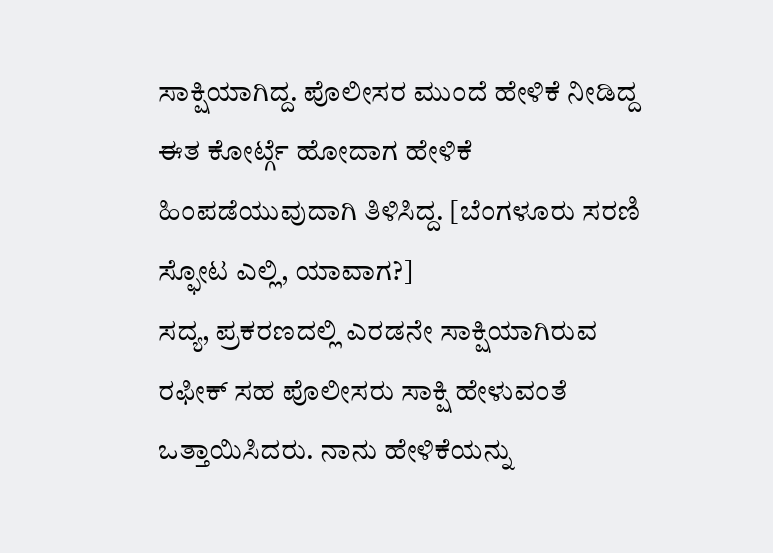ಸಾಕ್ಷಿಯಾಗಿದ್ದ. ಪೊಲೀಸರ ಮುಂದೆ ಹೇಳಿಕೆ ನೀಡಿದ್ದ ಈತ ಕೋರ್ಟ್ಗೆ ಹೋದಾಗ ಹೇಳಿಕೆ ಹಿಂಪಡೆಯುವುದಾಗಿ ತಿಳಿಸಿದ್ದ. [ಬೆಂಗಳೂರು ಸರಣಿ ಸ್ಫೋಟ ಎಲ್ಲಿ, ಯಾವಾಗ?]
ಸದ್ಯ, ಪ್ರಕರಣದಲ್ಲಿ ಎರಡನೇ ಸಾಕ್ಷಿಯಾಗಿರುವ ರಫೀಕ್ ಸಹ ಪೊಲೀಸರು ಸಾಕ್ಷಿ ಹೇಳುವಂತೆ ಒತ್ತಾಯಿಸಿದರು. ನಾನು ಹೇಳಿಕೆಯನ್ನು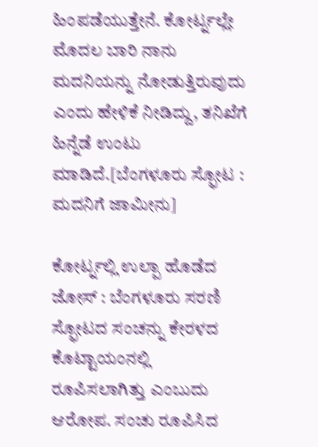ಹಿಂಪಡೆಯುತ್ತೇನೆ. ಕೋರ್ಟ್ನಲ್ಲೇ ಮೊದಲ ಬಾರಿ ನಾನು ಮದನಿಯನ್ನು ನೋಡುತ್ತಿರುವುದು ಎಂದು ಹೇಳಿಕೆ ನೀಡಿದ್ದು, ತನಿಖೆಗೆ ಹಿನ್ನೆಡೆ ಉಂಟು ಮಾಡಿದೆ.[ಬೆಂಗಳೂರು ಸ್ಫೋಟ : ಮದನಿಗೆ ಜಾಮೀನು]

ಕೋರ್ಟ್ನಲ್ಲಿ ಉಲ್ಪಾ ಹೊಡೆದ ಜೋಸ್ : ಬೆಂಗಳೂರು ಸರಣಿ ಸ್ಫೋಟದ ಸಂಚನ್ನು ಕೇರಳದ ಕೊಟ್ಟಾಯಂನಲ್ಲಿ ರೂಪಿಸಲಾಗಿತ್ತು ಎಂಬುದು ಆರೋಪ. ಸಂಚು ರೂಪಿಸಿದ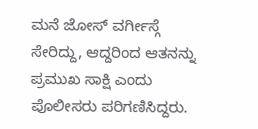ಮನೆ ಜೋಸ್ ವರ್ಗೀಸ್ಗೆ ಸೇರಿದ್ದು, ಆದ್ದರಿಂದ ಆತನನ್ನು ಪ್ರಮುಖ ಸಾಕ್ಷಿ ಎಂದು ಪೊಲೀಸರು ಪರಿಗಣಿಸಿದ್ದರು.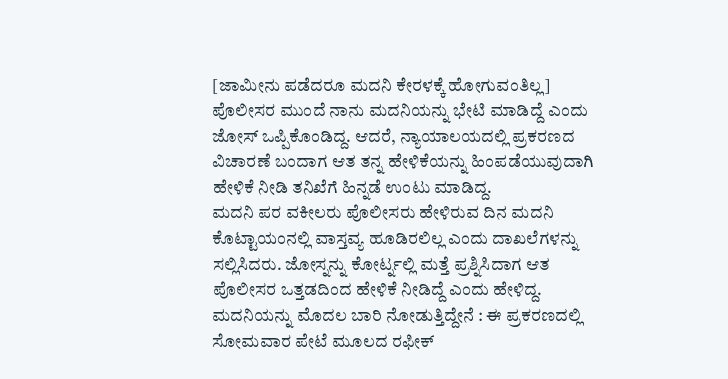[ಜಾಮೀನು ಪಡೆದರೂ ಮದನಿ ಕೇರಳಕ್ಕೆ ಹೋಗುವಂತಿಲ್ಲ]
ಪೊಲೀಸರ ಮುಂದೆ ನಾನು ಮದನಿಯನ್ನು ಭೇಟಿ ಮಾಡಿದ್ದೆ ಎಂದು ಜೋಸ್ ಒಪ್ಪಿಕೊಂಡಿದ್ದ. ಆದರೆ, ನ್ಯಾಯಾಲಯದಲ್ಲಿ ಪ್ರಕರಣದ ವಿಚಾರಣೆ ಬಂದಾಗ ಆತ ತನ್ನ ಹೇಳಿಕೆಯನ್ನು ಹಿಂಪಡೆಯುವುದಾಗಿ ಹೇಳಿಕೆ ನೀಡಿ ತನಿಖೆಗೆ ಹಿನ್ನಡೆ ಉಂಟು ಮಾಡಿದ್ದ.
ಮದನಿ ಪರ ವಕೀಲರು ಪೊಲೀಸರು ಹೇಳಿರುವ ದಿನ ಮದನಿ ಕೊಟ್ಟಾಯಂನಲ್ಲಿ ವಾಸ್ತವ್ಯ ಹೂಡಿರಲಿಲ್ಲ ಎಂದು ದಾಖಲೆಗಳನ್ನು ಸಲ್ಲಿಸಿದರು. ಜೋಸ್ನನ್ನು ಕೋರ್ಟ್ನಲ್ಲಿ ಮತ್ತೆ ಪ್ರಶ್ನಿಸಿದಾಗ ಆತ ಪೊಲೀಸರ ಒತ್ತಡದಿಂದ ಹೇಳಿಕೆ ನೀಡಿದ್ದೆ ಎಂದು ಹೇಳಿದ್ದ.
ಮದನಿಯನ್ನು ಮೊದಲ ಬಾರಿ ನೋಡುತ್ತಿದ್ದೇನೆ : ಈ ಪ್ರಕರಣದಲ್ಲಿ ಸೋಮವಾರ ಪೇಟೆ ಮೂಲದ ರಫೀಕ್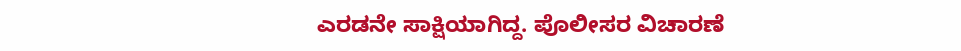ಎರಡನೇ ಸಾಕ್ಷಿಯಾಗಿದ್ದ. ಪೊಲೀಸರ ವಿಚಾರಣೆ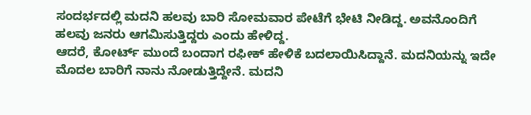ಸಂದರ್ಭದಲ್ಲಿ ಮದನಿ ಹಲವು ಬಾರಿ ಸೋಮವಾರ ಪೇಟೆಗೆ ಭೇಟಿ ನೀಡಿದ್ದ. ಅವನೊಂದಿಗೆ ಹಲವು ಜನರು ಆಗಮಿಸುತ್ತಿದ್ದರು ಎಂದು ಹೇಳಿದ್ದ.
ಆದರೆ, ಕೋರ್ಟ್ ಮುಂದೆ ಬಂದಾಗ ರಫೀಕ್ ಹೇಳಿಕೆ ಬದಲಾಯಿಸಿದ್ದಾನೆ. ಮದನಿಯನ್ನು ಇದೇ ಮೊದಲ ಬಾರಿಗೆ ನಾನು ನೋಡುತ್ತಿದ್ದೇನೆ. ಮದನಿ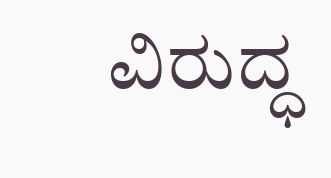ವಿರುದ್ಧ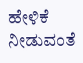ಹೇಳಿಕೆ ನೀಡುವಂತೆ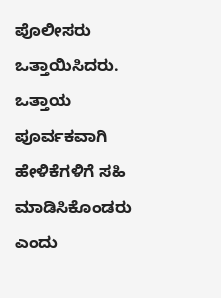ಪೊಲೀಸರು ಒತ್ತಾಯಿಸಿದರು. ಒತ್ತಾಯ ಪೂರ್ವಕವಾಗಿ ಹೇಳಿಕೆಗಳಿಗೆ ಸಹಿ ಮಾಡಿಸಿಕೊಂಡರು ಎಂದು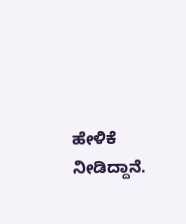ಹೇಳಿಕೆ ನೀಡಿದ್ದಾನೆ.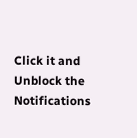Click it and Unblock the Notifications